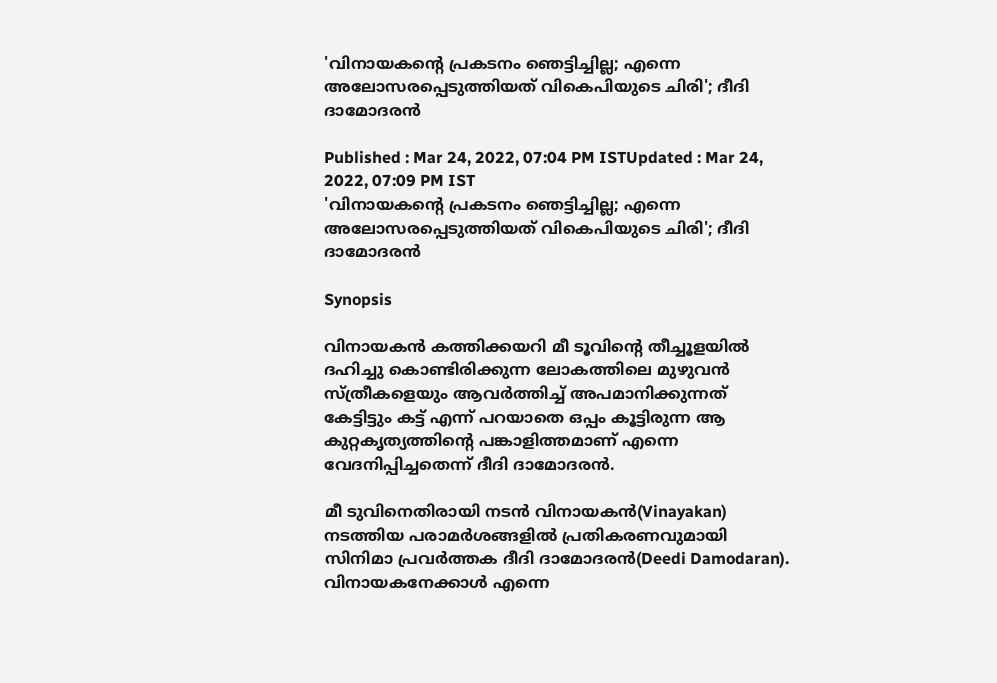'വിനായകന്റെ പ്രകടനം ഞെട്ടിച്ചില്ല; എന്നെ അലോസരപ്പെടുത്തിയത് വികെപിയുടെ ചിരി'; ദീദി ദാമോദരൻ

Published : Mar 24, 2022, 07:04 PM ISTUpdated : Mar 24, 2022, 07:09 PM IST
'വിനായകന്റെ പ്രകടനം ഞെട്ടിച്ചില്ല; എന്നെ അലോസരപ്പെടുത്തിയത് വികെപിയുടെ ചിരി'; ദീദി ദാമോദരൻ

Synopsis

വിനായകൻ കത്തിക്കയറി മീ ടൂവിന്റെ തീച്ചൂളയിൽ ദഹിച്ചു കൊണ്ടിരിക്കുന്ന ലോകത്തിലെ മുഴുവൻ സ്ത്രീകളെയും ആവർത്തിച്ച് അപമാനിക്കുന്നത് കേട്ടിട്ടും കട്ട് എന്ന് പറയാതെ ഒപ്പം കൂട്ടിരുന്ന ആ കുറ്റകൃത്യത്തിന്റെ പങ്കാളിത്തമാണ് എന്നെ വേദനിപ്പിച്ചതെന്ന് ദീദി ദാമോദരന്‍.

മീ ടുവിനെതിരായി നടൻ വിനായകൻ(Vinayakan) ന‍ടത്തിയ പരാമർശങ്ങളിൽ പ്രതികരണവുമായി സിനിമാ പ്രവർത്തക ദീദി ദാമോദരൻ(Deedi Damodaran). വിനായകനേക്കാൾ എന്നെ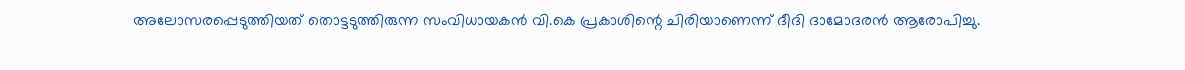അലോസരപ്പെടുത്തിയത് തൊട്ടടുത്തിരുന്ന സംവിധായകൻ വി.കെ പ്രകാശിന്റെ ചിരിയാണെന്ന് ദീദി ദാമോദരൻ ആരോപിച്ചു.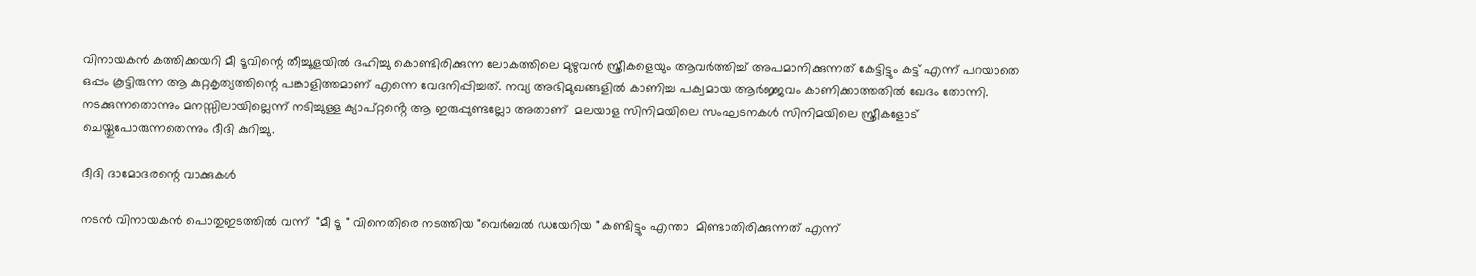വിനായകൻ കത്തിക്കയറി മീ ടൂവിന്റെ തീച്ചൂളയിൽ ദഹിച്ചു കൊണ്ടിരിക്കുന്ന ലോകത്തിലെ മുഴുവൻ സ്ത്രീകളെയും ആവർത്തിച്ച് അപമാനിക്കുന്നത് കേട്ടിട്ടും കട്ട് എന്ന് പറയാതെ ഒപ്പം കൂട്ടിരുന്ന ആ കുറ്റകൃത്യത്തിന്റെ പങ്കാളിത്തമാണ് എന്നെ വേദനിപ്പിച്ചത്. നവ്യ അഭിമുഖങ്ങളിൽ കാണിച്ച പക്വമായ ആർജ്ജവം കാണിക്കാത്തതിൽ ഖേദം തോന്നി. നടക്കുന്നതൊന്നും മനസ്സിലായില്ലെന്ന് നടിച്ചുള്ള ക്യാപ്റ്റൻ്റെ ആ ഇരുപ്പുണ്ടല്ലോ അതാണ്  മലയാള സിനിമയിലെ സംഘടനകൾ സിനിമയിലെ സ്ത്രീകളോട് ചെയ്തുപോരുന്നതെന്നും ദീദി കുറിച്ചു.

ദീദി ദാമോദരന്റെ വാക്കുകൾ

നടൻ വിനായകൻ പൊതുഇടത്തിൽ വന്ന്  "മീ ടൂ " വിനെതിരെ നടത്തിയ "വെർബൽ ഡയേറിയ " കണ്ടിട്ടും എന്താ  മിണ്ടാതിരിക്കുന്നത് എന്ന്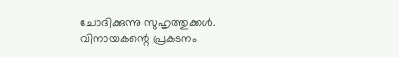ചോദിക്കുന്നു സുഹൃത്തുക്കൾ. വിനായകന്റെ പ്രകടനം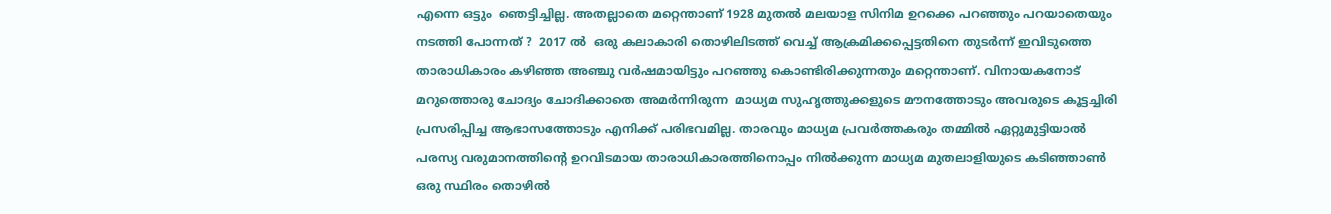എന്നെ ഒട്ടും  ഞെട്ടിച്ചില്ല. അതല്ലാതെ മറ്റെന്താണ് 1928 മുതൽ മലയാള സിനിമ ഉറക്കെ പറഞ്ഞും പറയാതെയും നടത്തി പോന്നത് ?  2017 ൽ  ഒരു കലാകാരി തൊഴിലിടത്ത് വെച്ച് ആക്രമിക്കപ്പെട്ടതിനെ തുടർന്ന് ഇവിടുത്തെ  താരാധികാരം കഴിഞ്ഞ അഞ്ചു വർഷമായിട്ടും പറഞ്ഞു കൊണ്ടിരിക്കുന്നതും മറ്റെന്താണ്. വിനായകനോട് മറുത്തൊരു ചോദ്യം ചോദിക്കാതെ അമർന്നിരുന്ന  മാധ്യമ സുഹൃത്തുക്കളുടെ മൗനത്തോടും അവരുടെ കൂട്ടച്ചിരി പ്രസരിപ്പിച്ച ആഭാസത്തോടും എനിക്ക് പരിഭവമില്ല. താരവും മാധ്യമ പ്രവർത്തകരും തമ്മിൽ ഏറ്റുമുട്ടിയാൽ പരസ്യ വരുമാനത്തിന്റെ ഉറവിടമായ താരാധികാരത്തിനൊപ്പം നിൽക്കുന്ന മാധ്യമ മുതലാളിയുടെ കടിഞ്ഞാൺ  ഒരു സ്ഥിരം തൊഴിൽ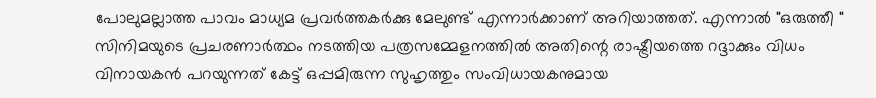പോലുമല്ലാത്ത പാവം മാധ്യമ പ്രവർത്തകർക്കു മേലുണ്ട് എന്നാർക്കാണ് അറിയാത്തത്. എന്നാൽ "ഒരുത്തീ " സിനിമയുടെ പ്രചരണാർത്ഥം നടത്തിയ പത്രസമ്മേളനത്തിൽ അതിന്റെ രാഷ്ട്രീയത്തെ റദ്ദാക്കും വിധം വിനായകൻ പറയുന്നത് കേട്ട് ഒപ്പമിരുന്ന സുഹൃത്തും സംവിധായകനുമായ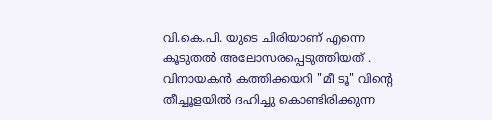വി.കെ.പി. യുടെ ചിരിയാണ് എന്നെ കൂടുതൽ അലോസരപ്പെടുത്തിയത് . വിനായകൻ കത്തിക്കയറി "മീ ടൂ" വിന്റെ തീച്ചൂളയിൽ ദഹിച്ചു കൊണ്ടിരിക്കുന്ന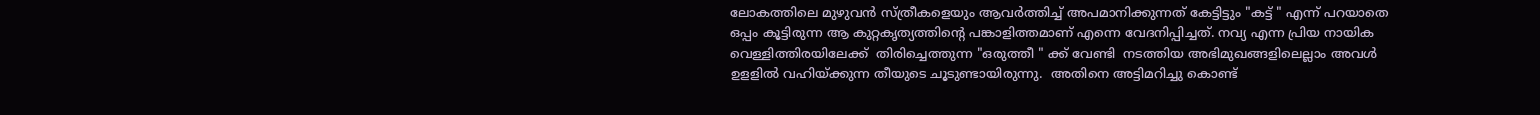ലോകത്തിലെ മുഴുവൻ സ്ത്രീകളെയും ആവർത്തിച്ച് അപമാനിക്കുന്നത് കേട്ടിട്ടും "കട്ട് " എന്ന് പറയാതെ ഒപ്പം കൂട്ടിരുന്ന ആ കുറ്റകൃത്യത്തിന്റെ പങ്കാളിത്തമാണ് എന്നെ വേദനിപ്പിച്ചത്. നവ്യ എന്ന പ്രിയ നായിക വെള്ളിത്തിരയിലേക്ക്  തിരിച്ചെത്തുന്ന "ഒരുത്തീ " ക്ക് വേണ്ടി  നടത്തിയ അഭിമുഖങ്ങളിലെല്ലാം അവൾ ഉളളിൽ വഹിയ്ക്കുന്ന തീയുടെ ചൂടുണ്ടായിരുന്നു.  അതിനെ അട്ടിമറിച്ചു കൊണ്ട്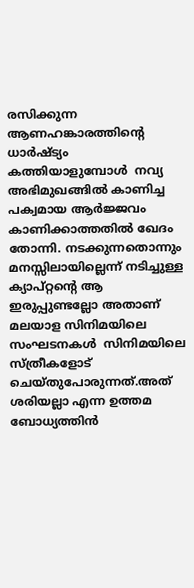രസിക്കുന്ന ആണഹങ്കാരത്തിന്റെ ധാർഷ്ട്യം  കത്തിയാളുമ്പോൾ  നവ്യ അഭിമുഖങ്ങിൽ കാണിച്ച പക്വമായ ആർജ്ജവം കാണിക്കാത്തതിൽ ഖേദം തോന്നി. നടക്കുന്നതൊന്നും മനസ്സിലായില്ലെന്ന് നടിച്ചുള്ള ക്യാപ്റ്റൻ്റെ ആ ഇരുപ്പുണ്ടല്ലോ അതാണ്  മലയാള സിനിമയിലെ സംഘടനകൾ  സിനിമയിലെ സ്ത്രീകളോട് ചെയ്തുപോരുന്നത്.അത് ശരിയല്ലാ എന്ന ഉത്തമ ബോധ്യത്തിൻ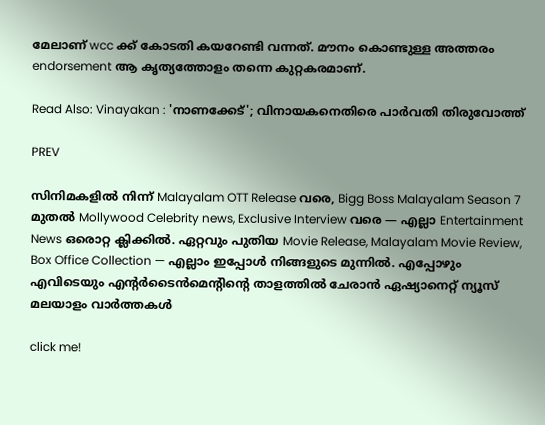മേലാണ് wcc ക്ക് കോടതി കയറേണ്ടി വന്നത്. മൗനം കൊണ്ടുള്ള അത്തരം endorsement ആ കൃത്യത്തോളം തന്നെ കുറ്റകരമാണ്.

Read Also: Vinayakan : 'നാണക്കേട്'; വിനായകനെതിരെ പാർവതി തിരുവോത്ത്

PREV

സിനിമകളിൽ നിന്ന് Malayalam OTT Release വരെ, Bigg Boss Malayalam Season 7 മുതൽ Mollywood Celebrity news, Exclusive Interview വരെ — എല്ലാ Entertainment News ഒരൊറ്റ ക്ലിക്കിൽ. ഏറ്റവും പുതിയ Movie Release, Malayalam Movie Review, Box Office Collection — എല്ലാം ഇപ്പോൾ നിങ്ങളുടെ മുന്നിൽ. എപ്പോഴും എവിടെയും എന്റർടൈൻമെന്റിന്റെ താളത്തിൽ ചേരാൻ ഏഷ്യാനെറ്റ് ന്യൂസ് മലയാളം വാർത്തകൾ

click me!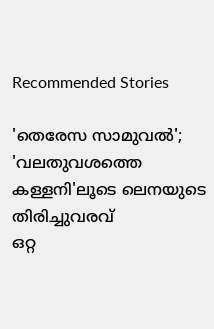Recommended Stories

'തെരേസ സാമുവല്‍'; 'വലതുവശത്തെ കള്ളനി'ലൂടെ ലെനയുടെ തിരിച്ചുവരവ്
ഒറ്റ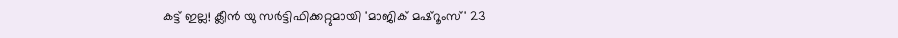കട്ട് ഇല്ല! ക്ലീൻ യു സർട്ടിഫിക്കറ്റുമായി 'മാജിക് മഷ്റൂംസ്' 23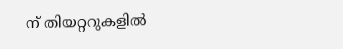ന് തിയറ്ററുകളിൽ